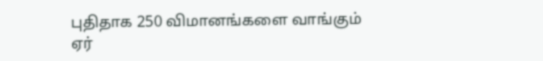புதிதாக 250 விமானங்களை வாங்கும் ஏர்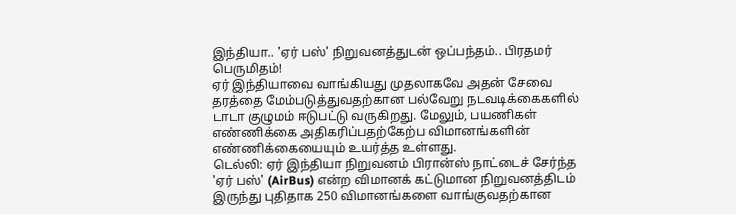இந்தியா.. 'ஏர் பஸ்' நிறுவனத்துடன் ஒப்பந்தம்.. பிரதமர் பெருமிதம்!
ஏர் இந்தியாவை வாங்கியது முதலாகவே அதன் சேவை தரத்தை மேம்படுத்துவதற்கான பல்வேறு நடவடிக்கைகளில் டாடா குழுமம் ஈடுபட்டு வருகிறது. மேலும், பயணிகள் எண்ணிக்கை அதிகரிப்பதற்கேற்ப விமானங்களின் எண்ணிக்கையையும் உயர்த்த உள்ளது.
டெல்லி: ஏர் இந்தியா நிறுவனம் பிரான்ஸ் நாட்டைச் சேர்ந்த 'ஏர் பஸ்' (AirBus) என்ற விமானக் கட்டுமான நிறுவனத்திடம் இருந்து புதிதாக 250 விமானங்களை வாங்குவதற்கான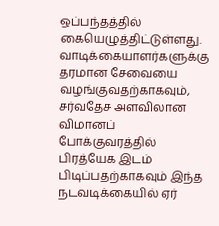ஒப்பந்தத்தில் கையெழுத்திட்டுள்ளது.
வாடிக்கையாளர்களுக்கு தரமான சேவையை வழங்குவதற்காகவும், சர்வதேச அளவிலான விமானப் போக்குவரத்தில் பிரத்யேக இடம் பிடிப்பதற்காகவும் இந்த நடவடிக்கையில் ஏர்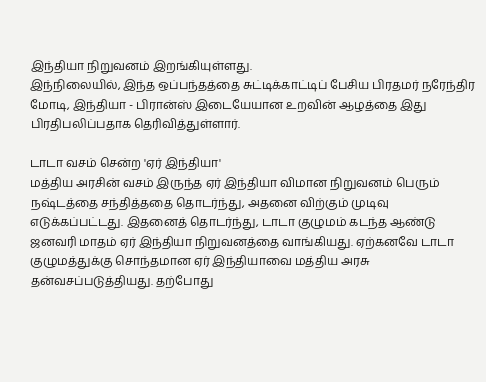இந்தியா நிறுவனம் இறங்கியுள்ளது.
இந்நிலையில், இந்த ஒப்பந்தத்தை சுட்டிக்காட்டிப் பேசிய பிரதமர் நரேந்திர மோடி, இந்தியா - பிரான்ஸ் இடையேயான உறவின் ஆழத்தை இது பிரதிபலிப்பதாக தெரிவித்துள்ளார்.

டாடா வசம் சென்ற 'ஏர் இந்தியா'
மத்திய அரசின் வசம் இருந்த ஏர் இந்தியா விமான நிறுவனம் பெரும் நஷ்டத்தை சந்தித்ததை தொடர்ந்து, அதனை விற்கும் முடிவு எடுக்கப்பட்டது. இதனைத் தொடர்ந்து, டாடா குழுமம் கடந்த ஆண்டு ஜனவரி மாதம் ஏர் இந்தியா நிறுவனத்தை வாங்கியது. ஏற்கனவே டாடா குழுமத்துக்கு சொந்தமான ஏர் இந்தியாவை மத்திய அரசு தன்வசப்படுத்தியது. தற்போது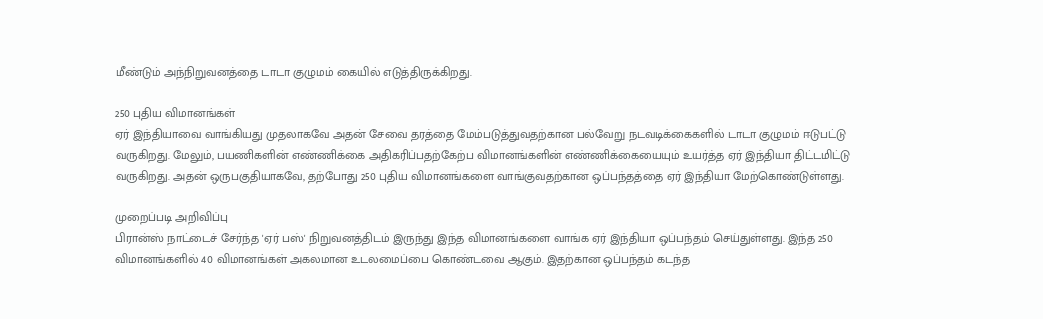மீண்டும் அந்நிறுவனத்தை டாடா குழுமம் கையில் எடுத்திருக்கிறது.

250 புதிய விமானங்கள்
ஏர் இந்தியாவை வாங்கியது முதலாகவே அதன் சேவை தரத்தை மேம்படுத்துவதற்கான பல்வேறு நடவடிக்கைகளில் டாடா குழுமம் ஈடுபட்டு வருகிறது. மேலும், பயணிகளின் எண்ணிக்கை அதிகரிப்பதற்கேற்ப விமானங்களின் எண்ணிக்கையையும் உயர்த்த ஏர் இந்தியா திட்டமிட்டு வருகிறது. அதன் ஒருபகுதியாகவே, தற்போது 250 புதிய விமானங்களை வாங்குவதற்கான ஒப்பந்தத்தை ஏர் இந்தியா மேற்கொண்டுள்ளது.

முறைப்படி அறிவிப்பு
பிரான்ஸ் நாட்டைச் சேர்ந்த 'ஏர் பஸ்' நிறுவனத்திடம் இருந்து இந்த விமானங்களை வாங்க ஏர் இந்தியா ஒப்பந்தம் செய்துள்ளது. இந்த 250 விமானங்களில் 40 விமானங்கள் அகலமான உடலமைப்பை கொண்டவை ஆகும். இதற்கான ஒப்பந்தம் கடந்த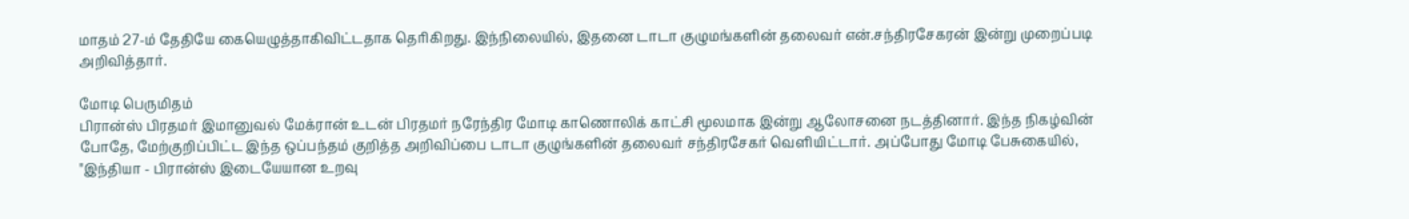மாதம் 27-ம் தேதியே கையெழுத்தாகிவிட்டதாக தெரிகிறது. இந்நிலையில், இதனை டாடா குழுமங்களின் தலைவர் என்.சந்திரசேகரன் இன்று முறைப்படி அறிவித்தார்.

மோடி பெருமிதம்
பிரான்ஸ் பிரதமர் இமானுவல் மேக்ரான் உடன் பிரதமர் நரேந்திர மோடி காணொலிக் காட்சி மூலமாக இன்று ஆலோசனை நடத்தினார். இந்த நிகழ்வின் போதே, மேற்குறிப்பிட்ட இந்த ஒப்பந்தம் குறித்த அறிவிப்பை டாடா குழுங்களின் தலைவர் சந்திரசேகர் வெளியிட்டார். அப்போது மோடி பேசுகையில், "இந்தியா - பிரான்ஸ் இடையேயான உறவு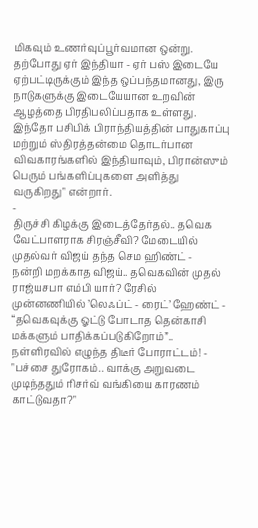மிகவும் உணர்வுப்பூர்வமான ஒன்று. தற்போது ஏர் இந்தியா - ஏர் பஸ் இடையே ஏற்பட்டிருக்கும் இந்த ஒப்பந்தமானது, இரு நாடுகளுக்கு இடையேயான உறவின் ஆழத்தை பிரதிபலிப்பதாக உள்ளது. இந்தோ பசிபிக் பிராந்தியத்தின் பாதுகாப்பு மற்றும் ஸ்திரத்தன்மை தொடர்பான விவகாரங்களில் இந்தியாவும், பிரான்ஸும் பெரும் பங்களிப்புகளை அளித்து வருகிறது" என்றார்.
-
திருச்சி கிழக்கு இடைத்தேர்தல்.. தவெக வேட்பாளராக சிரஞ்சீவி? மேடையில் முதல்வர் விஜய் தந்த செம ஹிண்ட் -
நன்றி மறக்காத விஜய்.. தவெகவின் முதல் ராஜ்யசபா எம்பி யார்? ரேசில் முன்னணியில் ’லெஃப்ட் - ரைட்’ ஹேண்ட் -
“தவெகவுக்கு ஓட்டு போடாத தென்காசி மக்களும் பாதிக்கப்படுகிறோம்”.. நள்ளிரவில் எழுந்த திடீர் போராட்டம்! -
"பச்சை துரோகம்.. வாக்கு அறுவடை முடிந்ததும் ரிசர்வ் வங்கியை காரணம் காட்டுவதா?"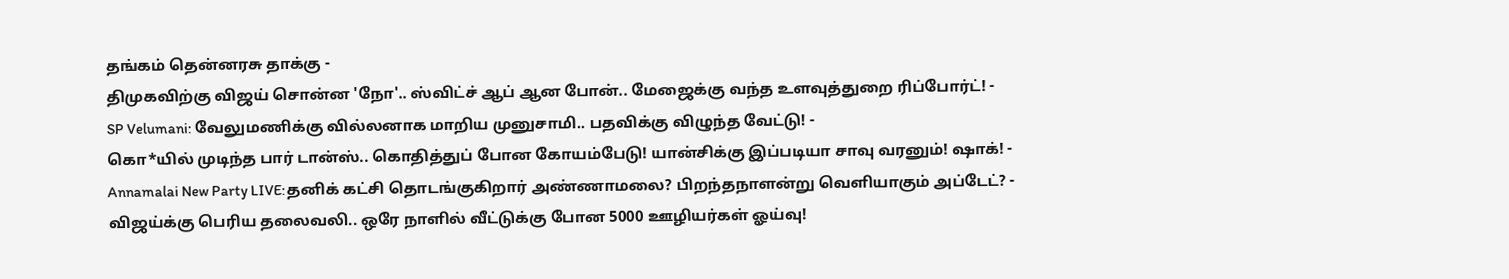தங்கம் தென்னரசு தாக்கு -
திமுகவிற்கு விஜய் சொன்ன 'நோ'.. ஸ்விட்ச் ஆப் ஆன போன்.. மேஜைக்கு வந்த உளவுத்துறை ரிப்போர்ட்! -
SP Velumani: வேலுமணிக்கு வில்லனாக மாறிய முனுசாமி.. பதவிக்கு விழுந்த வேட்டு! -
கொ*யில் முடிந்த பார் டான்ஸ்.. கொதித்துப் போன கோயம்பேடு! யான்சிக்கு இப்படியா சாவு வரனும்! ஷாக்! -
Annamalai New Party LIVE:தனிக் கட்சி தொடங்குகிறார் அண்ணாமலை? பிறந்தநாளன்று வெளியாகும் அப்டேட்? -
விஜய்க்கு பெரிய தலைவலி.. ஒரே நாளில் வீட்டுக்கு போன 5000 ஊழியர்கள் ஓய்வு!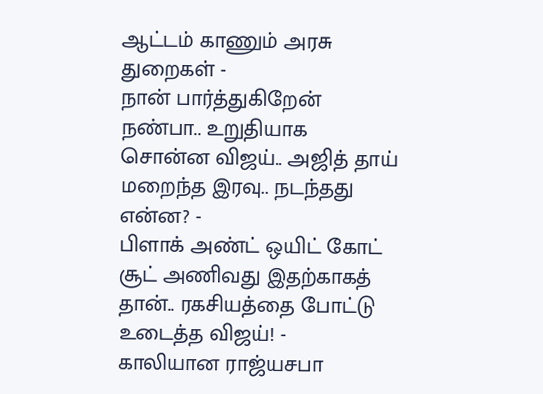ஆட்டம் காணும் அரசு துறைகள் -
நான் பார்த்துகிறேன் நண்பா.. உறுதியாக சொன்ன விஜய்.. அஜித் தாய் மறைந்த இரவு.. நடந்தது என்ன? -
பிளாக் அண்ட் ஒயிட் கோட் சூட் அணிவது இதற்காகத் தான்.. ரகசியத்தை போட்டு உடைத்த விஜய்! -
காலியான ராஜ்யசபா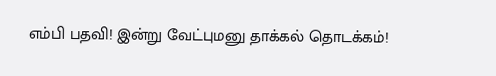எம்பி பதவி! இன்று வேட்புமனு தாக்கல் தொடக்கம்!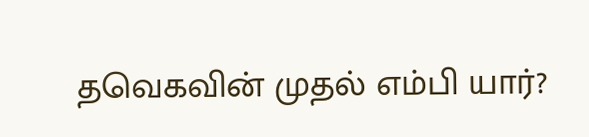தவெகவின் முதல் எம்பி யார்?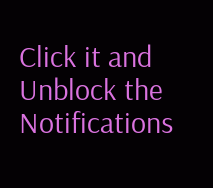Click it and Unblock the Notifications